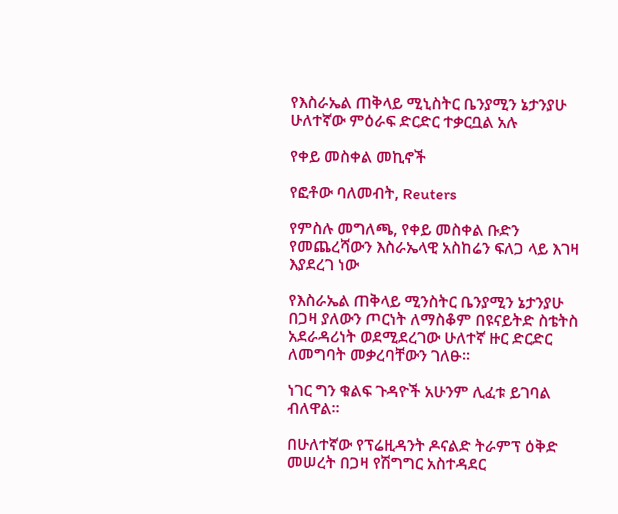የእስራኤል ጠቅላይ ሚኒስትር ቤንያሚን ኔታንያሁ ሁለተኛው ምዕራፍ ድርድር ተቃርቧል አሉ

የቀይ መስቀል መኪኖች

የፎቶው ባለመብት, Reuters

የምስሉ መግለጫ, የቀይ መስቀል ቡድን የመጨረሻውን እስራኤላዊ አስከሬን ፍለጋ ላይ እገዛ እያደረገ ነው

የእስራኤል ጠቅላይ ሚንስትር ቤንያሚን ኔታንያሁ በጋዛ ያለውን ጦርነት ለማስቆም በዩናይትድ ስቴትስ አደራዳሪነት ወደሚደረገው ሁለተኛ ዙር ድርድር ለመግባት መቃረባቸውን ገለፁ።

ነገር ግን ቁልፍ ጉዳዮች አሁንም ሊፈቱ ይገባል ብለዋል።

በሁለተኛው የፕሬዚዳንት ዶናልድ ትራምፕ ዕቅድ መሠረት በጋዛ የሽግግር አስተዳደር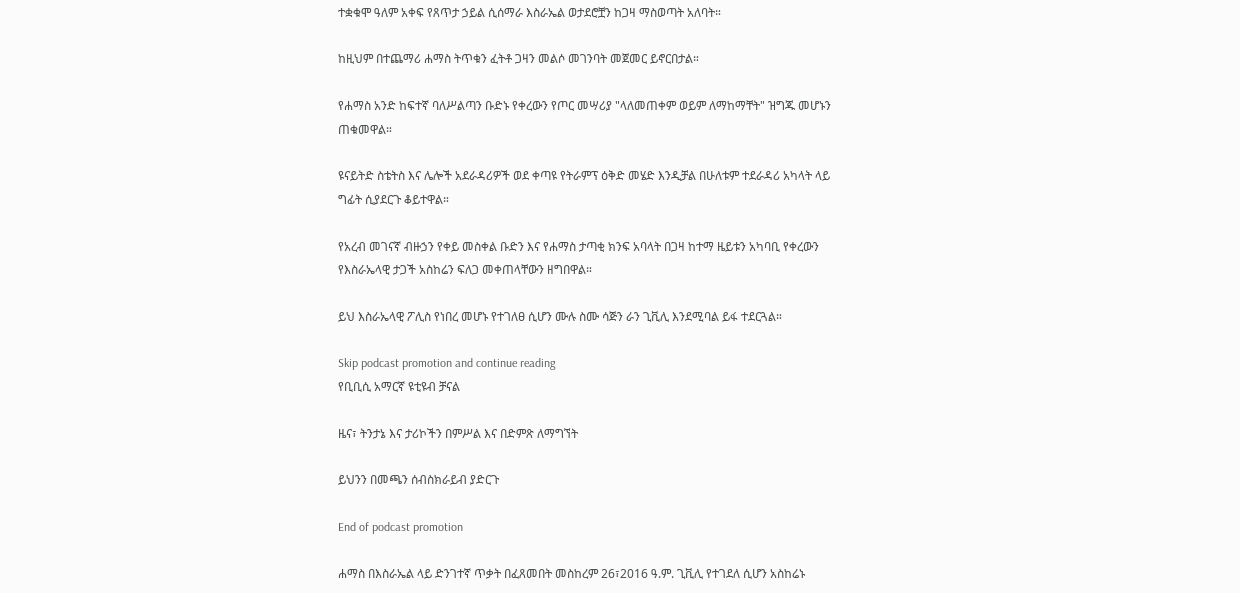ተቋቁሞ ዓለም አቀፍ የጸጥታ ኃይል ሲሰማራ እስራኤል ወታደሮቿን ከጋዛ ማስወጣት አለባት።

ከዚህም በተጨማሪ ሐማስ ትጥቁን ፈትቶ ጋዛን መልሶ መገንባት መጀመር ይኖርበታል።

የሐማስ አንድ ከፍተኛ ባለሥልጣን ቡድኑ የቀረውን የጦር መሣሪያ "ላለመጠቀም ወይም ለማከማቸት" ዝግጁ መሆኑን ጠቁመዋል።

ዩናይትድ ስቴትስ እና ሌሎች አደራዳሪዎች ወደ ቀጣዩ የትራምፕ ዕቅድ መሄድ እንዲቻል በሁለቱም ተደራዳሪ አካላት ላይ ግፊት ሲያደርጉ ቆይተዋል።

የአረብ መገናኛ ብዙኃን የቀይ መስቀል ቡድን እና የሐማስ ታጣቂ ክንፍ አባላት በጋዛ ከተማ ዜይቱን አካባቢ የቀረውን የእስራኤላዊ ታጋች አስከሬን ፍለጋ መቀጠላቸውን ዘግበዋል።

ይህ እስራኤላዊ ፖሊስ የነበረ መሆኑ የተገለፀ ሲሆን ሙሉ ስሙ ሳጅን ራን ጊቪሊ እንደሚባል ይፋ ተደርጓል።

Skip podcast promotion and continue reading
የቢቢሲ አማርኛ ዩቲዩብ ቻናል

ዜና፣ ትንታኔ እና ታሪኮችን በምሥል እና በድምጽ ለማግኘት

ይህንን በመጫን ሰብስክራይብ ያድርጉ

End of podcast promotion

ሐማስ በእስራኤል ላይ ድንገተኛ ጥቃት በፈጸመበት መስከረም 26፣2016 ዓ.ም. ጊቪሊ የተገደለ ሲሆን አስከሬኑ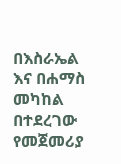በእስራኤል እና በሐማስ መካከል በተደረገው የመጀመሪያ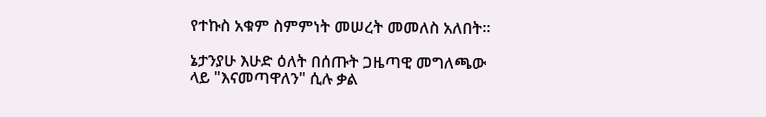የተኩስ አቁም ስምምነት መሠረት መመለስ አለበት።

ኔታንያሁ እሁድ ዕለት በሰጡት ጋዜጣዊ መግለጫው ላይ "እናመጣዋለን" ሲሉ ቃል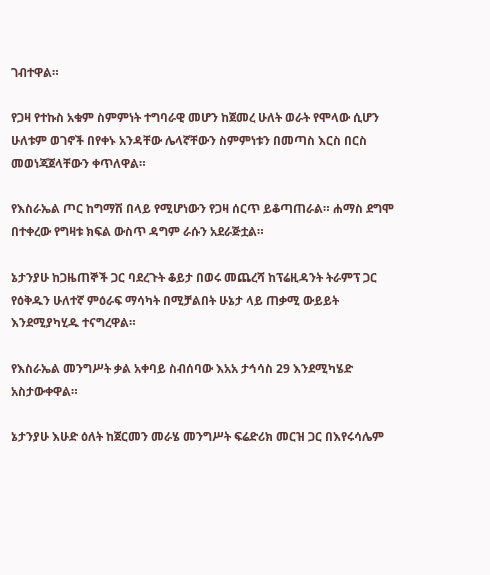ገብተዋል።

የጋዛ የተኩስ አቁም ስምምነት ተግባራዊ መሆን ከጀመረ ሁለት ወራት የሞላው ሲሆን ሁለቱም ወገኖች በየቀኑ አንዳቸው ሌላኛቸውን ስምምነቱን በመጣስ እርስ በርስ መወነጃጀላቸውን ቀጥለዋል።

የእስራኤል ጦር ከግማሽ በላይ የሚሆነውን የጋዛ ሰርጥ ይቆጣጠራል። ሐማስ ደግሞ በተቀረው የግዛቱ ክፍል ውስጥ ዳግም ራሱን አደራጅቷል።

ኔታንያሁ ከጋዜጠኞች ጋር ባደረጉት ቆይታ በወሩ መጨረሻ ከፕሬዚዳንት ትራምፕ ጋር የዕቅዱን ሁለተኛ ምዕራፍ ማሳካት በሚቻልበት ሁኔታ ላይ ጠቃሚ ውይይት እንደሚያካሂዱ ተናግረዋል።

የእስራኤል መንግሥት ቃል አቀባይ ስብሰባው እአአ ታኅሳስ 29 እንደሚካሄድ አስታውቀዋል።

ኔታንያሁ እሁድ ዕለት ከጀርመን መራሄ መንግሥት ፍሬድሪክ መርዝ ጋር በእየሩሳሌም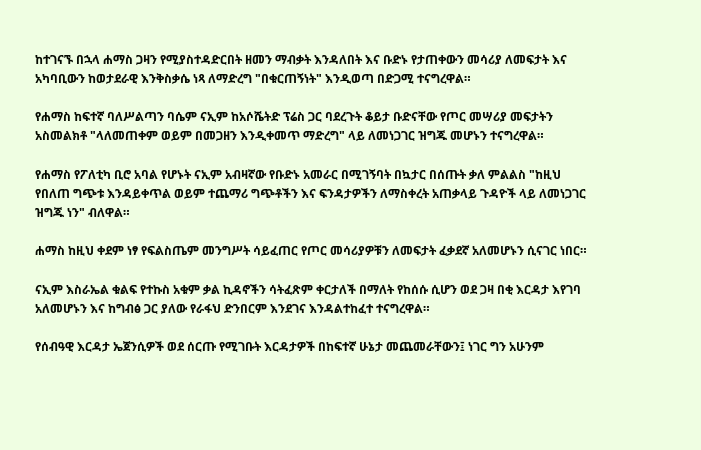ከተገናኙ በኋላ ሐማስ ጋዛን የሚያስተዳድርበት ዘመን ማብቃት እንዳለበት እና ቡድኑ የታጠቀውን መሳሪያ ለመፍታት እና አካባቢውን ከወታደራዊ እንቅስቃሴ ነጻ ለማድረግ "በቁርጠኝነት" እንዲወጣ በድጋሚ ተናግረዋል።

የሐማስ ከፍተኛ ባለሥልጣን ባሴም ናኢም ከአሶሼትድ ፕሬስ ጋር ባደረጉት ቆይታ ቡድናቸው የጦር መሣሪያ መፍታትን አስመልክቶ "ላለመጠቀም ወይም በመጋዘን እንዲቀመጥ ማድረግ" ላይ ለመነጋገር ዝግጁ መሆኑን ተናግረዋል።

የሐማስ የፖለቲካ ቢሮ አባል የሆኑት ናኢም አብዛኛው የቡድኑ አመራር በሚገኝባት በኳታር በሰጡት ቃለ ምልልስ "ከዚህ የበለጠ ግጭቱ እንዳይቀጥል ወይም ተጨማሪ ግጭቶችን እና ፍንዳታዎችን ለማስቀረት አጠቃላይ ጉዳዮች ላይ ለመነጋገር ዝግጁ ነን" ብለዋል።

ሐማስ ከዚህ ቀደም ነፃ የፍልስጤም መንግሥት ሳይፈጠር የጦር መሳሪያዎቹን ለመፍታት ፈቃደኛ አለመሆኑን ሲናገር ነበር።

ናኢም እስራኤል ቁልፍ የተኩስ አቁም ቃል ኪዳኖችን ሳትፈጽም ቀርታለች በማለት የከሰሱ ሲሆን ወደ ጋዛ በቂ እርዳታ እየገባ አለመሆኑን እና ከግብፅ ጋር ያለው የራፋህ ድንበርም እንደገና እንዳልተከፈተ ተናግረዋል።

የሰብዓዊ እርዳታ ኤጀንሲዎች ወደ ሰርጡ የሚገቡት እርዳታዎች በከፍተኛ ሁኔታ መጨመራቸውን፤ ነገር ግን አሁንም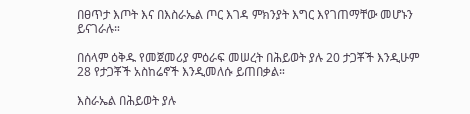በፀጥታ እጦት እና በእስራኤል ጦር እገዳ ምክንያት እግር እየገጠማቸው መሆኑን ይናገራሉ።

በሰላም ዕቅዱ የመጀመሪያ ምዕራፍ መሠረት በሕይወት ያሉ 20 ታጋቾች እንዲሁም 28 የታጋቾች አስከሬኖች እንዲመለሱ ይጠበቃል።

እስራኤል በሕይወት ያሉ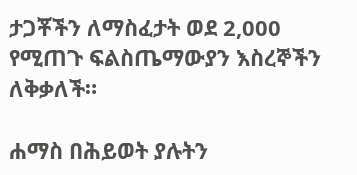ታጋቾችን ለማስፈታት ወደ 2,000 የሚጠጉ ፍልስጤማውያን እስረኞችን ለቅቃለች።

ሐማስ በሕይወት ያሉትን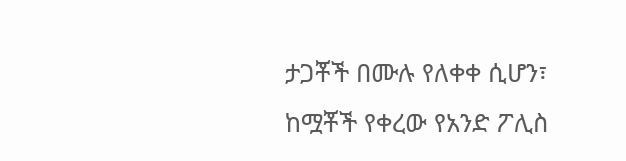ታጋቾች በሙሉ የለቀቀ ሲሆን፣ ከሟቾች የቀረው የአንድ ፖሊስ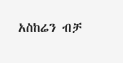አስከሬን ብቻ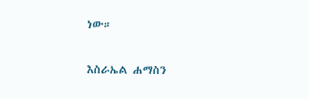ነው።

እስራኤል ሐማስን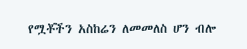የሟቾችን አስከሬን ለመመለስ ሆን ብሎ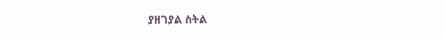ያዘገያል ስትል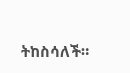ትከስሳለች።